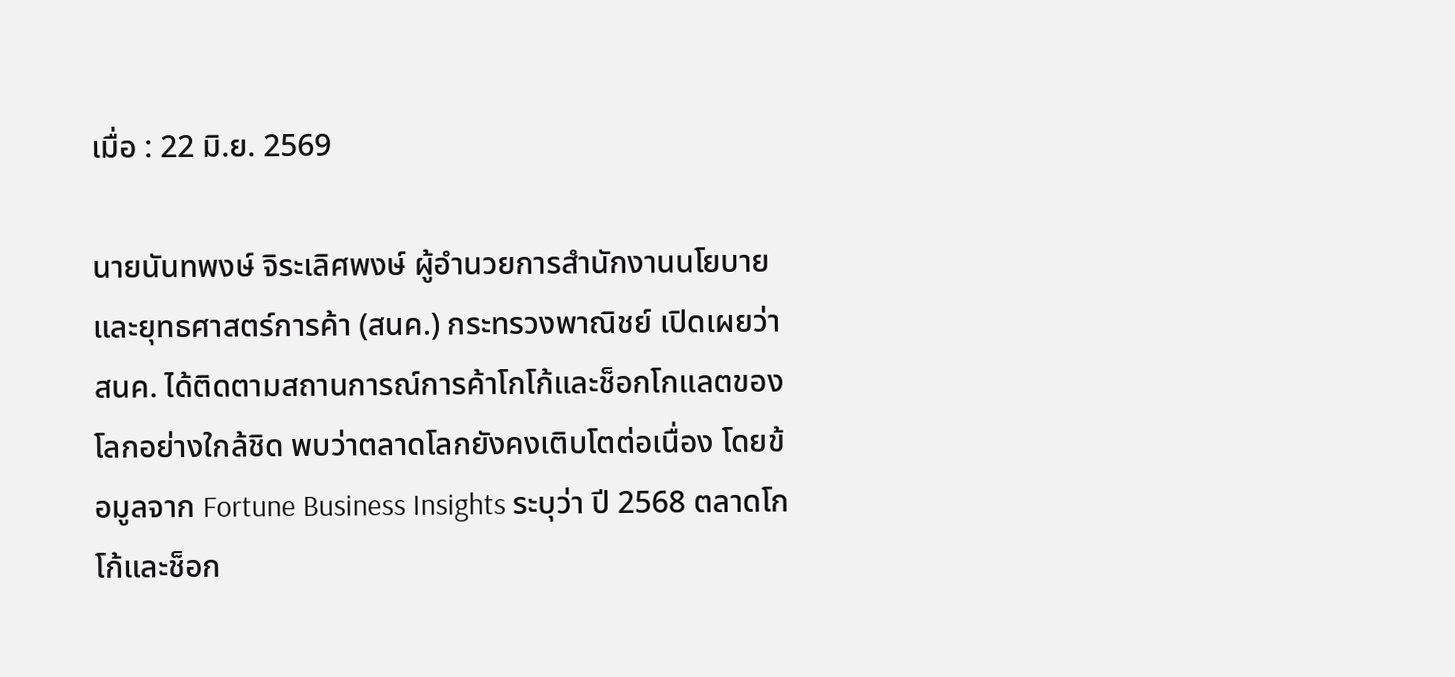เมื่อ : 22 มิ.ย. 2569

นายนันทพงษ์ จิระเลิศพงษ์ ผู้อำนวยการสำนักงานนโยบายและยุทธศาสตร์การค้า (สนค.) กระทรวงพาณิชย์ เปิดเผยว่า สนค. ได้ติดตามสถานการณ์การค้าโกโก้และช็อกโกแลตของโลกอย่างใกล้ชิด พบว่าตลาดโลกยังคงเติบโตต่อเนื่อง โดยข้อมูลจาก Fortune Business Insights ระบุว่า ปี 2568 ตลาดโกโก้และช็อก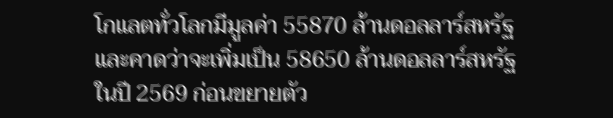โกแลตทั่วโลกมีมูลค่า 55870 ล้านดอลลาร์สหรัฐ และคาดว่าจะเพิ่มเป็น 58650 ล้านดอลลาร์สหรัฐในปี 2569 ก่อนขยายตัว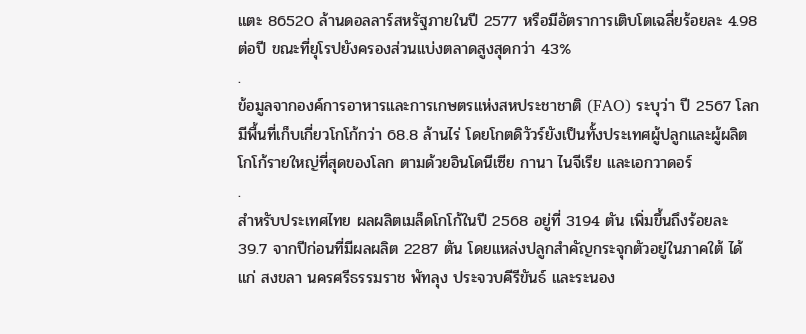แตะ 86520 ล้านดอลลาร์สหรัฐภายในปี 2577 หรือมีอัตราการเติบโตเฉลี่ยร้อยละ 4.98 ต่อปี ขณะที่ยุโรปยังครองส่วนแบ่งตลาดสูงสุดกว่า 43%
.
ข้อมูลจากองค์การอาหารและการเกษตรแห่งสหประชาชาติ (FAO) ระบุว่า ปี 2567 โลกมีพื้นที่เก็บเกี่ยวโกโก้กว่า 68.8 ล้านไร่ โดยโกตดิวัวร์ยังเป็นทั้งประเทศผู้ปลูกและผู้ผลิตโกโก้รายใหญ่ที่สุดของโลก ตามด้วยอินโดนีเซีย กานา ไนจีเรีย และเอกวาดอร์
.
สำหรับประเทศไทย ผลผลิตเมล็ดโกโก้ในปี 2568 อยู่ที่ 3194 ตัน เพิ่มขึ้นถึงร้อยละ 39.7 จากปีก่อนที่มีผลผลิต 2287 ตัน โดยแหล่งปลูกสำคัญกระจุกตัวอยู่ในภาคใต้ ได้แก่ สงขลา นครศรีธรรมราช พัทลุง ประจวบคีรีขันธ์ และระนอง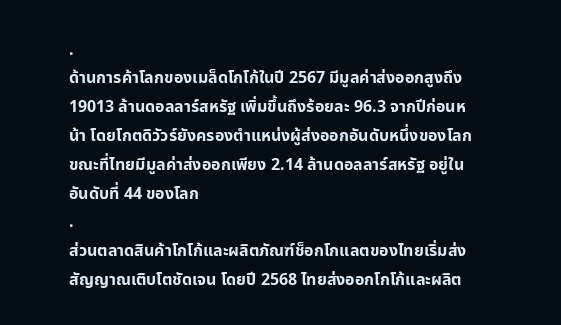.
ด้านการค้าโลกของเมล็ดโกโก้ในปี 2567 มีมูลค่าส่งออกสูงถึง 19013 ล้านดอลลาร์สหรัฐ เพิ่มขึ้นถึงร้อยละ 96.3 จากปีก่อนหน้า โดยโกตดิวัวร์ยังครองตำแหน่งผู้ส่งออกอันดับหนึ่งของโลก ขณะที่ไทยมีมูลค่าส่งออกเพียง 2.14 ล้านดอลลาร์สหรัฐ อยู่ในอันดับที่ 44 ของโลก
.
ส่วนตลาดสินค้าโกโก้และผลิตภัณฑ์ช็อกโกแลตของไทยเริ่มส่งสัญญาณเติบโตชัดเจน โดยปี 2568 ไทยส่งออกโกโก้และผลิต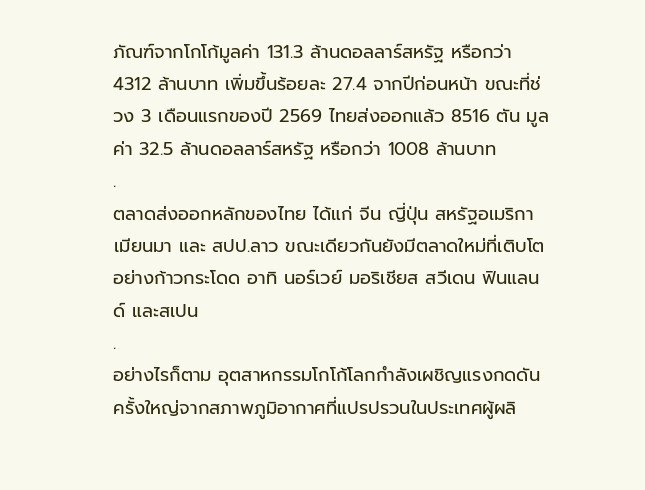ภัณฑ์จากโกโก้มูลค่า 131.3 ล้านดอลลาร์สหรัฐ หรือกว่า 4312 ล้านบาท เพิ่มขึ้นร้อยละ 27.4 จากปีก่อนหน้า ขณะที่ช่วง 3 เดือนแรกของปี 2569 ไทยส่งออกแล้ว 8516 ตัน มูลค่า 32.5 ล้านดอลลาร์สหรัฐ หรือกว่า 1008 ล้านบาท
.
ตลาดส่งออกหลักของไทย ได้แก่ จีน ญี่ปุ่น สหรัฐอเมริกา เมียนมา และ สปป.ลาว ขณะเดียวกันยังมีตลาดใหม่ที่เติบโตอย่างก้าวกระโดด อาทิ นอร์เวย์ มอริเชียส สวีเดน ฟินแลนด์ และสเปน
.
อย่างไรก็ตาม อุตสาหกรรมโกโก้โลกกำลังเผชิญแรงกดดันครั้งใหญ่จากสภาพภูมิอากาศที่แปรปรวนในประเทศผู้ผลิ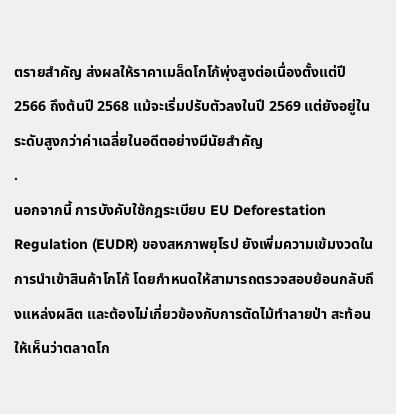ตรายสำคัญ ส่งผลให้ราคาเมล็ดโกโก้พุ่งสูงต่อเนื่องตั้งแต่ปี 2566 ถึงต้นปี 2568 แม้จะเริ่มปรับตัวลงในปี 2569 แต่ยังอยู่ในระดับสูงกว่าค่าเฉลี่ยในอดีตอย่างมีนัยสำคัญ
.
นอกจากนี้ การบังคับใช้กฎระเบียบ EU Deforestation Regulation (EUDR) ของสหภาพยุโรป ยังเพิ่มความเข้มงวดในการนำเข้าสินค้าโกโก้ โดยกำหนดให้สามารถตรวจสอบย้อนกลับถึงแหล่งผลิต และต้องไม่เกี่ยวข้องกับการตัดไม้ทำลายป่า สะท้อนให้เห็นว่าตลาดโก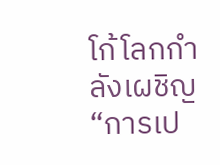โก้โลกกำลังเผชิญ “การเป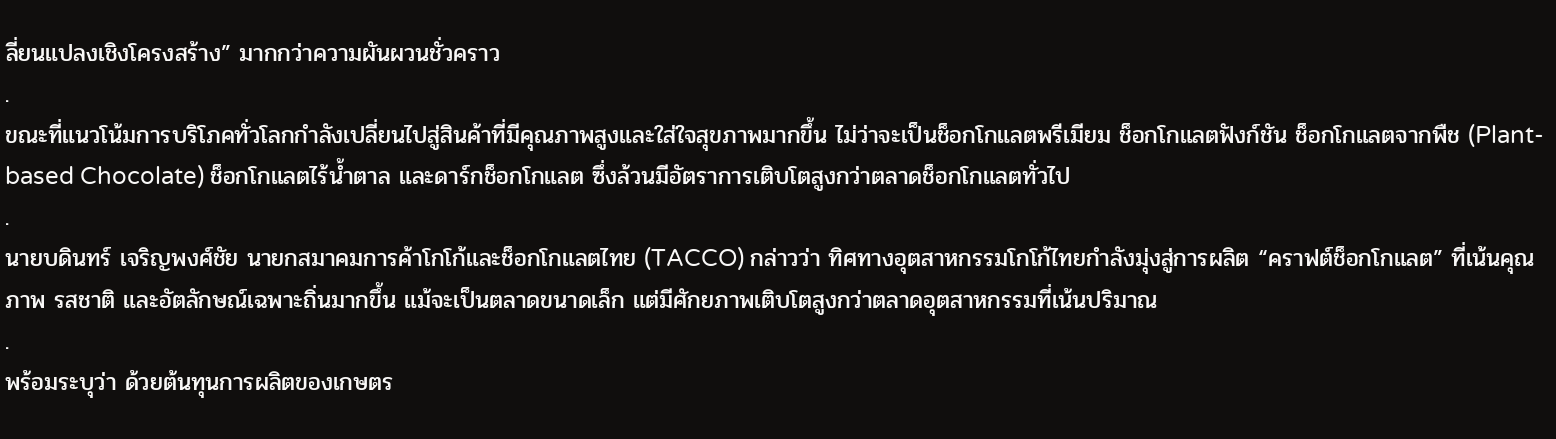ลี่ยนแปลงเชิงโครงสร้าง” มากกว่าความผันผวนชั่วคราว
.
ขณะที่แนวโน้มการบริโภคทั่วโลกกำลังเปลี่ยนไปสู่สินค้าที่มีคุณภาพสูงและใส่ใจสุขภาพมากขึ้น ไม่ว่าจะเป็นช็อกโกแลตพรีเมียม ช็อกโกแลตฟังก์ชัน ช็อกโกแลตจากพืช (Plant-based Chocolate) ช็อกโกแลตไร้น้ำตาล และดาร์กช็อกโกแลต ซึ่งล้วนมีอัตราการเติบโตสูงกว่าตลาดช็อกโกแลตทั่วไป
.
นายบดินทร์ เจริญพงศ์ชัย นายกสมาคมการค้าโกโก้และช็อกโกแลตไทย (TACCO) กล่าวว่า ทิศทางอุตสาหกรรมโกโก้ไทยกำลังมุ่งสู่การผลิต “คราฟต์ช็อกโกแลต” ที่เน้นคุณภาพ รสชาติ และอัตลักษณ์เฉพาะถิ่นมากขึ้น แม้จะเป็นตลาดขนาดเล็ก แต่มีศักยภาพเติบโตสูงกว่าตลาดอุตสาหกรรมที่เน้นปริมาณ
.
พร้อมระบุว่า ด้วยต้นทุนการผลิตของเกษตร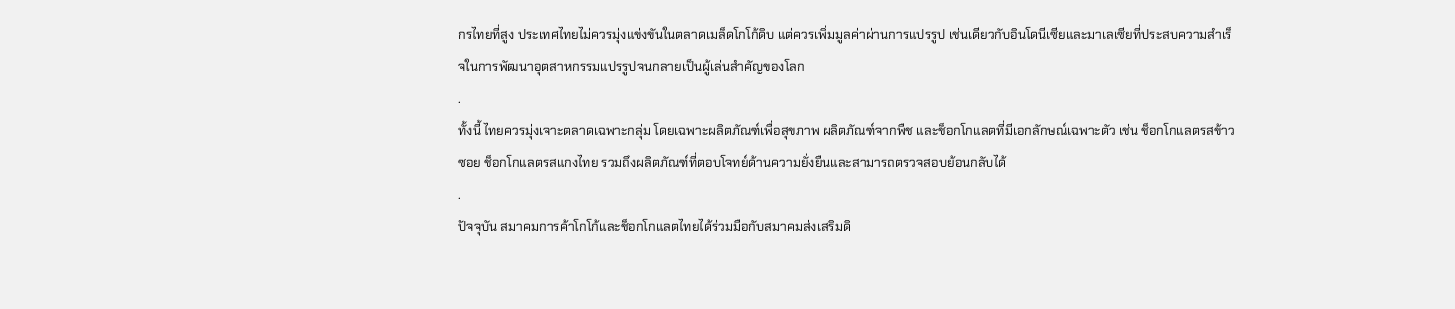กรไทยที่สูง ประเทศไทยไม่ควรมุ่งแข่งขันในตลาดเมล็ดโกโก้ดิบ แต่ควรเพิ่มมูลค่าผ่านการแปรรูป เช่นเดียวกับอินโดนีเซียและมาเลเซียที่ประสบความสำเร็จในการพัฒนาอุตสาหกรรมแปรรูปจนกลายเป็นผู้เล่นสำคัญของโลก
.
ทั้งนี้ ไทยควรมุ่งเจาะตลาดเฉพาะกลุ่ม โดยเฉพาะผลิตภัณฑ์เพื่อสุขภาพ ผลิตภัณฑ์จากพืช และช็อกโกแลตที่มีเอกลักษณ์เฉพาะตัว เช่น ช็อกโกแลตรสข้าวซอย ช็อกโกแลตรสแกงไทย รวมถึงผลิตภัณฑ์ที่ตอบโจทย์ด้านความยั่งยืนและสามารถตรวจสอบย้อนกลับได้
.
ปัจจุบัน สมาคมการค้าโกโก้และช็อกโกแลตไทยได้ร่วมมือกับสมาคมส่งเสริมดิ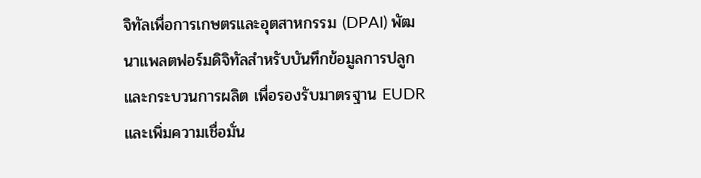จิทัลเพื่อการเกษตรและอุตสาหกรรม (DPAI) พัฒนาแพลตฟอร์มดิจิทัลสำหรับบันทึกข้อมูลการปลูกและกระบวนการผลิต เพื่อรองรับมาตรฐาน EUDR และเพิ่มความเชื่อมั่น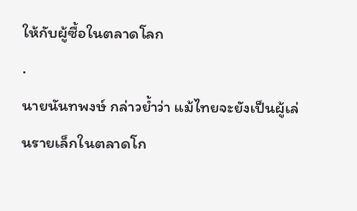ให้กับผู้ซื้อในตลาดโลก
.
นายนันทพงษ์ กล่าวย้ำว่า แม้ไทยจะยังเป็นผู้เล่นรายเล็กในตลาดโก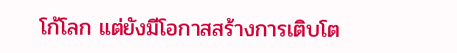โก้โลก แต่ยังมีโอกาสสร้างการเติบโต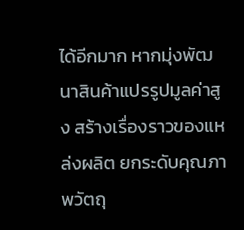ได้อีกมาก หากมุ่งพัฒนาสินค้าแปรรูปมูลค่าสูง สร้างเรื่องราวของแหล่งผลิต ยกระดับคุณภาพวัตถุ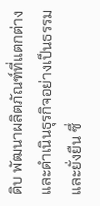ดิบ พัฒนาผลิตภัณฑ์ที่แตกต่าง และดำเนินธุรกิจอย่างเป็นธรรมและยั่งยืน ซึ่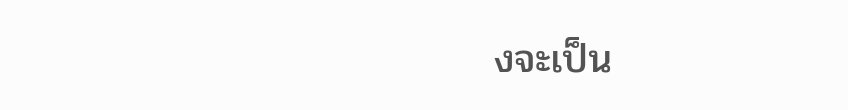งจะเป็น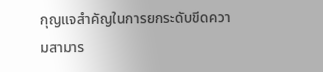กุญแจสำคัญในการยกระดับขีดความสามาร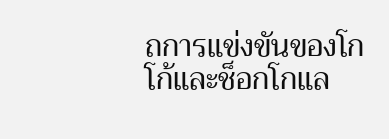ถการแข่งขันของโกโก้และช็อกโกแล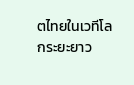ตไทยในเวทีโลกระยะยาว